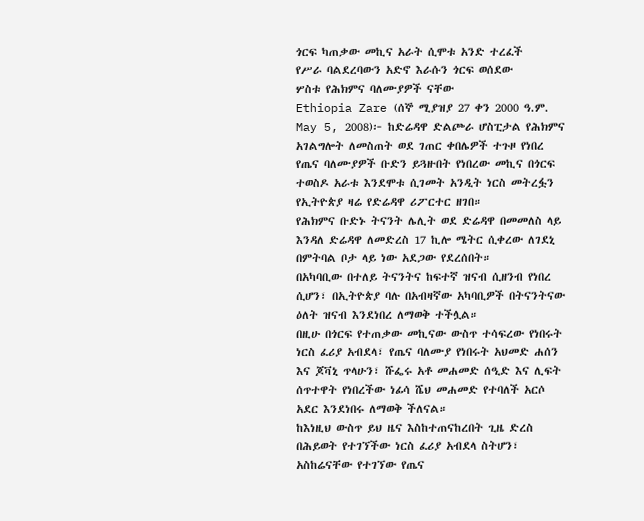ጎርፍ ካጠቃው መኪና አራት ሲሞቱ አንድ ተረፈች
የሥራ ባልደረባውን አድኖ እራሱን ጎርፍ ወሰደው
ሦስቱ የሕክምና ባለሙያዎች ናቸው
Ethiopia Zare (ሰኞ ሚያዝያ 27 ቀን 2000 ዓ.ም. May 5, 2008)፦ ከድሬዳዋ ድልጮራ ሆስፒታል የሕክምና አገልግሎት ለመስጠት ወደ ገጠር ቀበሌዎች ተጉዞ የነበረ የጤና ባለሙያዎች ቡድን ይጓዙበት የነበረው መኪና በጎርፍ ተወስዶ አራቱ እንደሞቱ ሲገመት አንዲት ነርስ መትረፏን የኢትዮጵያ ዛሬ የድሬዳዋ ሪፖርተር ዘገበ።
የሕክምና ቡድኑ ትናንት ሌሊት ወደ ድሬዳዋ በመመለስ ላይ እንዳለ ድሬዳዋ ለመድረስ 17 ኪሎ ሜትር ሲቀረው ለገደኒ በምትባል ቦታ ላይ ነው አደጋው የደረሰበት።
በአካባቢው በተለይ ትናንትና ከፍተኛ ዝናብ ሲዘንብ የነበረ ሲሆን፣ በኢትዮጵያ ባሉ በአብዛኛው አካባቢዎች በትናንትናው ዕለት ዝናብ እንደነበረ ለማወቅ ተችሏል።
በዚሁ በጎርፍ የተጠቃው መኪናው ውስጥ ተሳፍረው የነበሩት ነርስ ፈሪያ አብደላ፣ የጤና ባለሙያ የነበሩት አህመድ ሐሰን እና ጆቫኒ ጥላሁን፣ ሹፌሩ አቶ መሐመድ ሰዒድ እና ሊፍት ሰጥተዋት የነበረችው ነፊሳ ሼህ መሐመድ የተባለች አርሶ አደር እንደነበሩ ለማወቅ ችለናል።
ከእነዚህ ውስጥ ይህ ዜና እስከተጠናከረበት ጊዜ ድረስ በሕይወት የተገኘችው ነርስ ፈሪያ አብደላ ስትሆን፣ አስከሬናቸው የተገኘው የጤና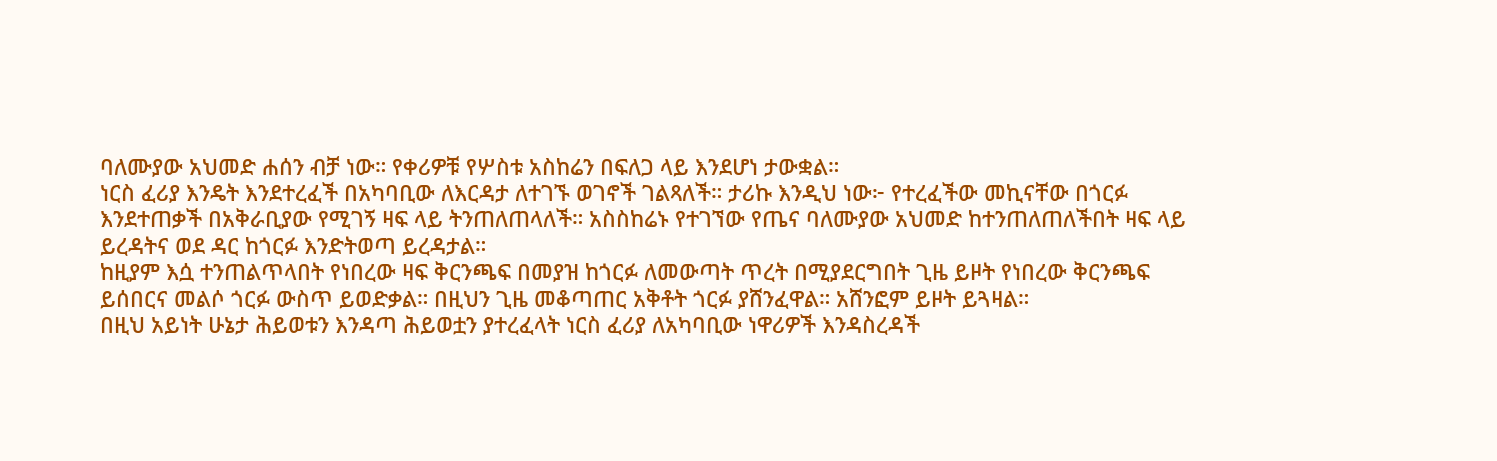ባለሙያው አህመድ ሐሰን ብቻ ነው። የቀሪዎቹ የሦስቱ አስከሬን በፍለጋ ላይ እንደሆነ ታውቋል።
ነርስ ፈሪያ እንዴት እንደተረፈች በአካባቢው ለእርዳታ ለተገኙ ወገኖች ገልጻለች። ታሪኩ እንዲህ ነው፦ የተረፈችው መኪናቸው በጎርፉ እንደተጠቃች በአቅራቢያው የሚገኝ ዛፍ ላይ ትንጠለጠላለች። አስስከሬኑ የተገኘው የጤና ባለሙያው አህመድ ከተንጠለጠለችበት ዛፍ ላይ ይረዳትና ወደ ዳር ከጎርፉ እንድትወጣ ይረዳታል።
ከዚያም እሷ ተንጠልጥላበት የነበረው ዛፍ ቅርንጫፍ በመያዝ ከጎርፉ ለመውጣት ጥረት በሚያደርግበት ጊዜ ይዞት የነበረው ቅርንጫፍ ይሰበርና መልሶ ጎርፉ ውስጥ ይወድቃል። በዚህን ጊዜ መቆጣጠር አቅቶት ጎርፉ ያሸንፈዋል። አሸንፎም ይዞት ይጓዛል።
በዚህ አይነት ሁኔታ ሕይወቱን እንዳጣ ሕይወቷን ያተረፈላት ነርስ ፈሪያ ለአካባቢው ነዋሪዎች እንዳስረዳች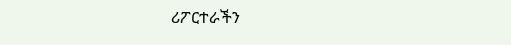ሪፖርተራችን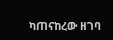ካጠናከረው ዘገባ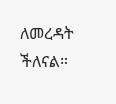ለመረዳት ችለናል።